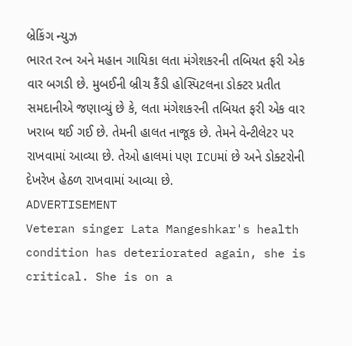બ્રેકિંગ ન્યુઝ
ભારત રત્ન અને મહાન ગાયિકા લતા મંગેશકરની તબિયત ફરી એક વાર બગડી છે. મુબઈની બ્રીચ કૈંડી હોસ્પિટલના ડોક્ટર પ્રતીત સમદાનીએ જણાવ્યું છે કે, લતા મંગેશકરની તબિયત ફરી એક વાર ખરાબ થઈ ગઈ છે. તેમની હાલત નાજૂક છે. તેમને વેન્ટીલેટર પર રાખવામાં આવ્યા છે. તેઓ હાલમાં પણ ICUમાં છે અને ડોક્ટરોની દેખરેખ હેઠળ રાખવામાં આવ્યા છે.
ADVERTISEMENT
Veteran singer Lata Mangeshkar's health condition has deteriorated again, she is critical. She is on a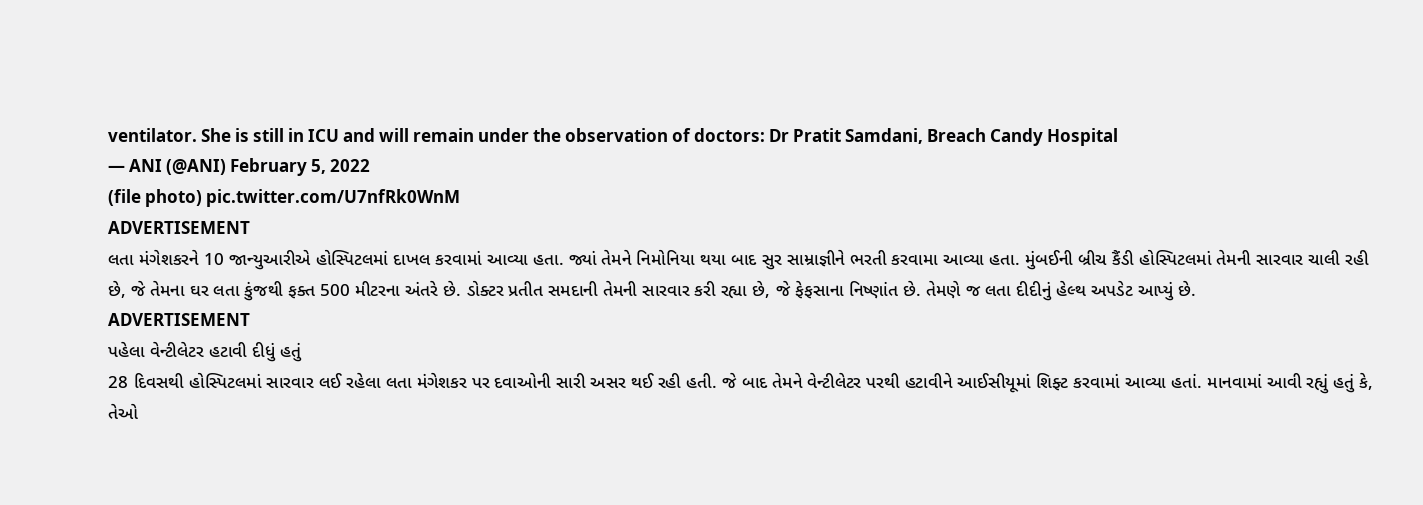ventilator. She is still in ICU and will remain under the observation of doctors: Dr Pratit Samdani, Breach Candy Hospital
— ANI (@ANI) February 5, 2022
(file photo) pic.twitter.com/U7nfRk0WnM
ADVERTISEMENT
લતા મંગેશકરને 10 જાન્યુઆરીએ હોસ્પિટલમાં દાખલ કરવામાં આવ્યા હતા. જ્યાં તેમને નિમોનિયા થયા બાદ સુર સામ્રાજ્ઞીને ભરતી કરવામા આવ્યા હતા. મુંબઈની બ્રીચ કૈંડી હોસ્પિટલમાં તેમની સારવાર ચાલી રહી છે, જે તેમના ઘર લતા કુંજથી ફક્ત 500 મીટરના અંતરે છે. ડોક્ટર પ્રતીત સમદાની તેમની સારવાર કરી રહ્યા છે, જે ફેફસાના નિષ્ણાંત છે. તેમણે જ લતા દીદીનું હેલ્થ અપડેટ આપ્યું છે.
ADVERTISEMENT
પહેલા વેન્ટીલેટર હટાવી દીધું હતું
28 દિવસથી હોસ્પિટલમાં સારવાર લઈ રહેલા લતા મંગેશકર પર દવાઓની સારી અસર થઈ રહી હતી. જે બાદ તેમને વેન્ટીલેટર પરથી હટાવીને આઈસીયૂમાં શિફ્ટ કરવામાં આવ્યા હતાં. માનવામાં આવી રહ્યું હતું કે, તેઓ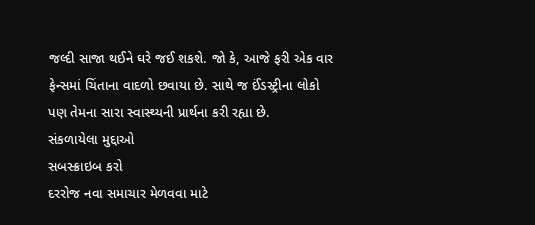જલ્દી સાજા થઈને ઘરે જઈ શકશે. જો કે, આજે ફરી એક વાર ફેન્સમાં ચિંતાના વાદળો છવાયા છે. સાથે જ ઈંડસ્ટ્રીના લોકો પણ તેમના સારા સ્વાસ્થ્યની પ્રાર્થના કરી રહ્યા છે.
સંકળાયેલા મુદ્દાઓ
સબસ્ક્રાઇબ કરો
દરરોજ નવા સમાચાર મેળવવા માટે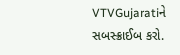VTVGujaratiને સબસ્ક્રાઈબ કરો.